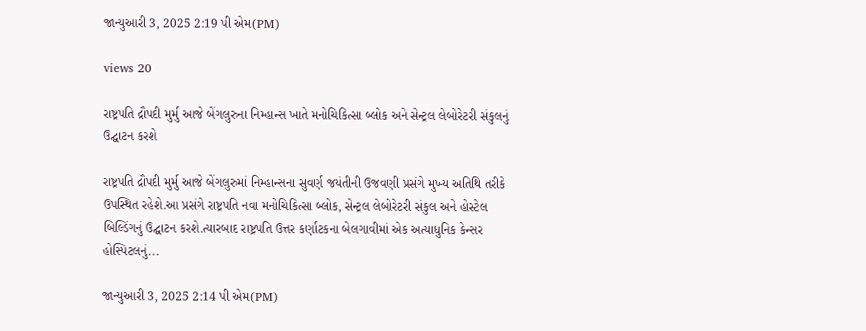જાન્યુઆરી 3, 2025 2:19 પી એમ(PM)

views 20

રાષ્ટ્રપતિ દ્રૌપદી મુર્મુ આજે બેંગલુરુના નિમ્હાન્સ ખાતે મનોચિકિત્સા બ્લોક અને સેન્ટ્રલ લેબોરેટરી સંકુલનું ઉદ્ઘાટન કરશે

રાષ્ટ્રપતિ દ્રૌપદી મુર્મુ આજે બેંગલુરુમાં નિમ્હાન્સના સુવર્ણ જયંતીની ઉજવણી પ્રસંગે મુખ્ય અતિથિ તરીકે ઉપસ્થિત રહેશે.આ પ્રસંગે રાષ્ટ્રપતિ નવા મનોચિકિત્સા બ્લોક, સેન્ટ્રલ લેબોરેટરી સંકુલ અને હોસ્ટેલ બિલ્ડિંગનું ઉદ્ઘાટન કરશે.ત્યારબાદ રાષ્ટ્રપતિ ઉત્તર કર્ણાટકના બેલગાવીમાં એક અત્યાધુનિક કેન્સર હોસ્પિટલનું...

જાન્યુઆરી 3, 2025 2:14 પી એમ(PM)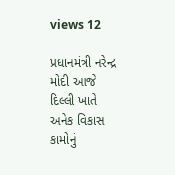views 12

પ્રધાનમંત્રી નરેન્દ્ર મોદી આજે દિલ્લી ખાતે અનેક વિકાસ કામોનું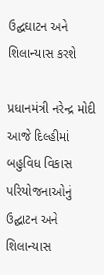ઉદ્ઘઘાટન અને શિલાન્યાસ કરશે

પ્રધાનમંત્રી નરેન્દ્ર મોદી આજે દિલ્હીમાં બહુવિધ વિકાસ પરિયોજનાઓનું ઉદ્ઘાટન અને શિલાન્યાસ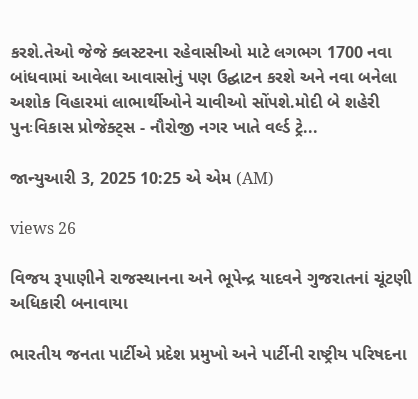કરશે.તેઓ જેજે ક્લસ્ટરના રહેવાસીઓ માટે લગભગ 1700 નવા બાંધવામાં આવેલા આવાસોનું પણ ઉદ્ઘાટન કરશે અને નવા બનેલા અશોક વિહારમાં લાભાર્થીઓને ચાવીઓ સોંપશે.મોદી બે શહેરી પુનઃવિકાસ પ્રોજેક્ટ્સ - નૌરોજી નગર ખાતે વર્લ્ડ ટ્રે...

જાન્યુઆરી 3, 2025 10:25 એ એમ (AM)

views 26

વિજય રૂપાણીને રાજસ્થાનના અને ભૂપેન્દ્ર યાદવને ગુજરાતનાં ચૂંટણી અધિકારી બનાવાયા

ભારતીય જનતા પાર્ટીએ પ્રદેશ પ્રમુખો અને પાર્ટીની રાષ્ટ્રીય પરિષદના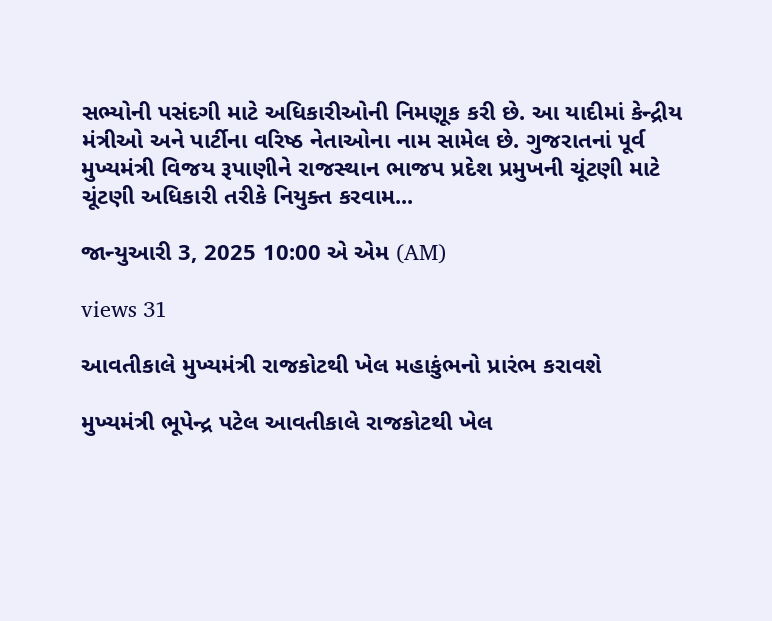સભ્યોની પસંદગી માટે અધિકારીઓની નિમણૂક કરી છે. આ યાદીમાં કેન્દ્રીય મંત્રીઓ અને પાર્ટીના વરિષ્ઠ નેતાઓના નામ સામેલ છે. ગુજરાતનાં પૂર્વ મુખ્યમંત્રી વિજય રૂપાણીને રાજસ્થાન ભાજપ પ્રદેશ પ્રમુખની ચૂંટણી માટે ચૂંટણી અધિકારી તરીકે નિયુક્ત કરવામ...

જાન્યુઆરી 3, 2025 10:00 એ એમ (AM)

views 31

આવતીકાલે મુખ્યમંત્રી રાજકોટથી ખેલ મહાકુંભનો પ્રારંભ કરાવશે

મુખ્યમંત્રી ભૂપેન્દ્ર પટેલ આવતીકાલે રાજકોટથી ખેલ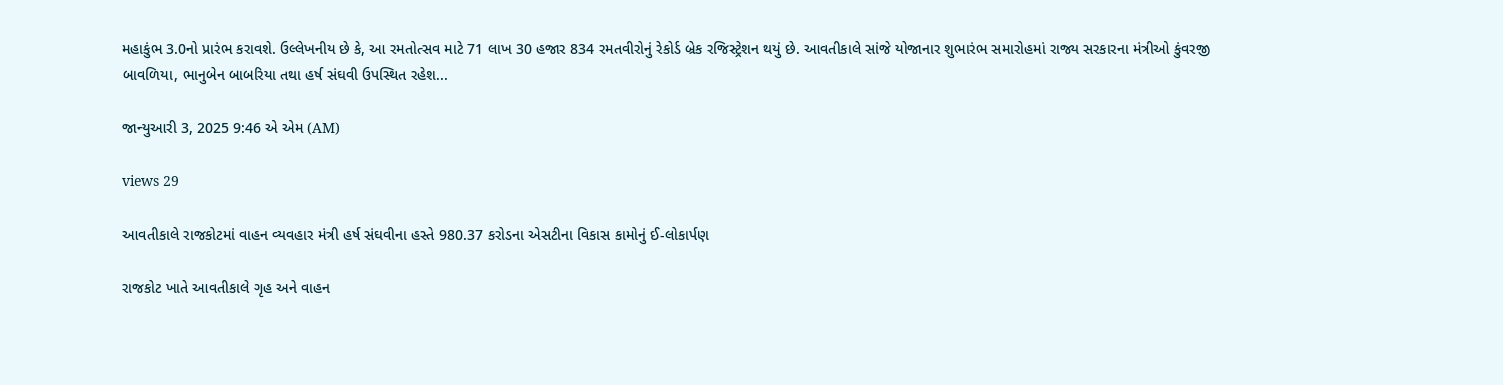મહાકુંભ 3.0નો પ્રારંભ કરાવશે. ઉલ્લેખનીય છે કે, આ રમતોત્સવ માટે 71 લાખ 30 હજાર 834 રમતવીરોનું રેકોર્ડ બ્રેક રજિસ્ટ્રેશન થયું છે. આવતીકાલે સાંજે યોજાનાર શુભારંભ સમારોહમાં રાજ્ય સરકારના મંત્રીઓ કુંવરજી બાવળિયા, ભાનુબેન બાબરિયા તથા હર્ષ સંઘવી ઉપસ્થિત રહેશ...

જાન્યુઆરી 3, 2025 9:46 એ એમ (AM)

views 29

આવતીકાલે રાજકોટમાં વાહન વ્યવહાર મંત્રી હર્ષ સંઘવીના હસ્તે 980.37 કરોડના એસટીના વિકાસ કામોનું ઈ-લોકાર્પણ

રાજકોટ ખાતે આવતીકાલે ગૃહ અને વાહન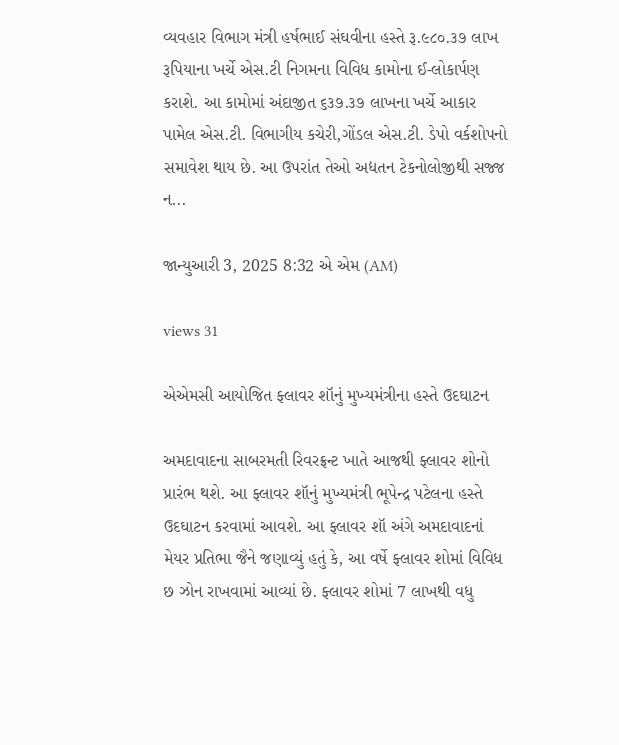વ્યવહાર વિભાગ મંત્રી હર્ષભાઈ સંઘવીના હસ્તે રૂ.૯૮૦.૩૭ લાખ રૂપિયાના ખર્ચે એસ.ટી નિગમના વિવિધ કામોના ઈ-લોકાર્પણ કરાશે. આ કામોમાં અંદાજીત ૬૩૭.૩૭ લાખના ખર્ચે આકાર પામેલ એસ.ટી. વિભાગીય કચેરી,ગોંડલ એસ.ટી. ડેપો વર્કશોપનો સમાવેશ થાય છે. આ ઉપરાંત તેઓ અદ્યતન ટેકનોલોજીથી સજ્જ ન...

જાન્યુઆરી 3, 2025 8:32 એ એમ (AM)

views 31

એએમસી આયોજિત ફ્લાવર શૉનું મુખ્યમંત્રીના હસ્તે ઉદઘાટન

અમદાવાદના સાબરમતી રિવરફ્રન્ટ ખાતે આજથી ફ્લાવર શોનો પ્રારંભ થશે. આ ફ્લાવર શૉનું મુખ્યમંત્રી ભૂપેન્દ્ર પટેલના હસ્તે ઉદઘાટન કરવામાં આવશે. આ ફ્લાવર શૉ અંગે અમદાવાદનાં મેયર પ્રતિભા જૈને જણાવ્યું હતું કે, આ વર્ષે ફ્લાવર શોમાં વિવિધ છ ઝોન રાખવામાં આવ્યાં છે. ફ્લાવર શોમાં 7 લાખથી વધુ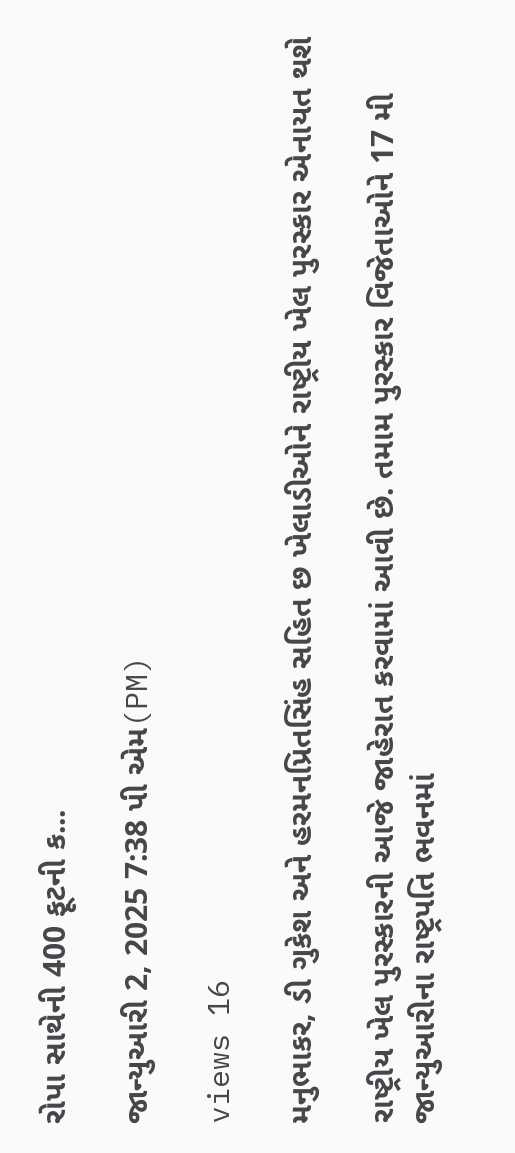રોપા સાથેની 400 ફૂટની ક...

જાન્યુઆરી 2, 2025 7:38 પી એમ(PM)

views 16

મનુભાકર, ડી ગુકેશ અને હરમનપ્રિતસિંહ સહિત છ ખેલાડીઓને રાષ્ટ્રીય ખેલ પુરસ્કાર એનાયત થશે

રાષ્ટ્રીય ખેલ પુરસ્કારની આજે જાહેરાત કરવામાં આવી છે. તમામ પુરસ્કાર વિજેતાઓને 17 મી જાન્યુઆરીના રાષ્ટ્રપતિ ભવનમાં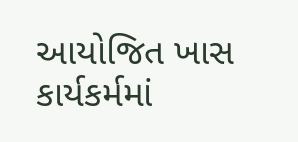આયોજિત ખાસ કાર્યકર્મમાં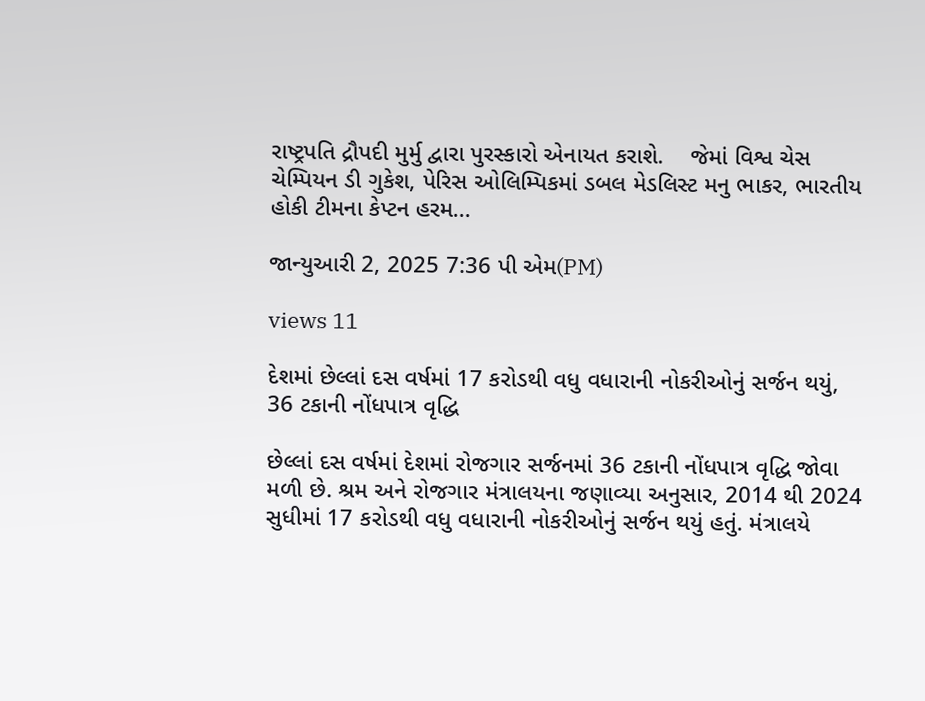રાષ્ટ્રપતિ દ્રૌપદી મુર્મુ દ્વારા પુરસ્કારો એનાયત કરાશે.    જેમાં વિશ્વ ચેસ ચેમ્પિયન ડી ગુકેશ, પેરિસ ઓલિમ્પિકમાં ડબલ મેડલિસ્ટ મનુ ભાકર, ભારતીય હોકી ટીમના કેપ્ટન હરમ...

જાન્યુઆરી 2, 2025 7:36 પી એમ(PM)

views 11

દેશમાં છેલ્લાં દસ વર્ષમાં 17 કરોડથી વધુ વધારાની નોકરીઓનું સર્જન થયું, 36 ટકાની નોંધપાત્ર વૃદ્ધિ

છેલ્લાં દસ વર્ષમાં દેશમાં રોજગાર સર્જનમાં 36 ટકાની નોંધપાત્ર વૃદ્ધિ જોવા મળી છે. શ્રમ અને રોજગાર મંત્રાલયના જણાવ્યા અનુસાર, 2014 થી 2024 સુધીમાં 17 કરોડથી વધુ વધારાની નોકરીઓનું સર્જન થયું હતું. મંત્રાલયે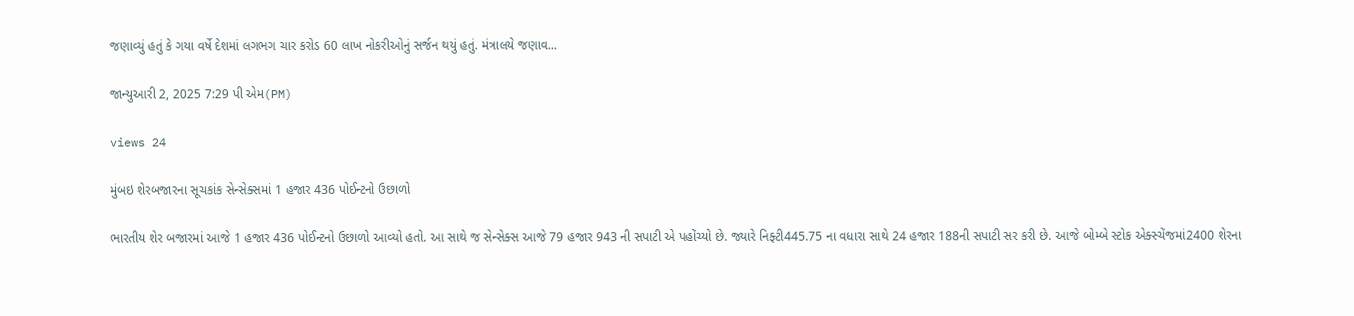જણાવ્યું હતું કે ગયા વર્ષે દેશમાં લગભગ ચાર કરોડ 60 લાખ નોકરીઓનું સર્જન થયું હતું. મંત્રાલયે જણાવ...

જાન્યુઆરી 2, 2025 7:29 પી એમ(PM)

views 24

મુંબઇ શેરબજારના સૂચકાંક સેન્સેક્સમાં 1 હજાર 436 પોઈન્ટનો ઉછાળો

ભારતીય શેર બજારમાં આજે 1 હજાર 436 પોઈન્ટનો ઉછાળો આવ્યો હતો. આ સાથે જ સેન્સેક્સ આજે 79 હજાર 943 ની સપાટી એ પહોંચ્યો છે. જ્યારે નિફ્ટી445.75 ના વધારા સાથે 24 હજાર 188ની સપાટી સર કરી છે. આજે બોમ્બે સ્ટોક એક્સ્ચેંજમાં2400 શેરના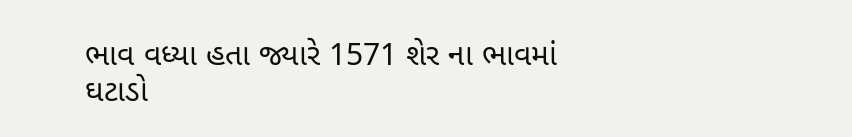ભાવ વધ્યા હતા જ્યારે 1571 શેર ના ભાવમાં ઘટાડો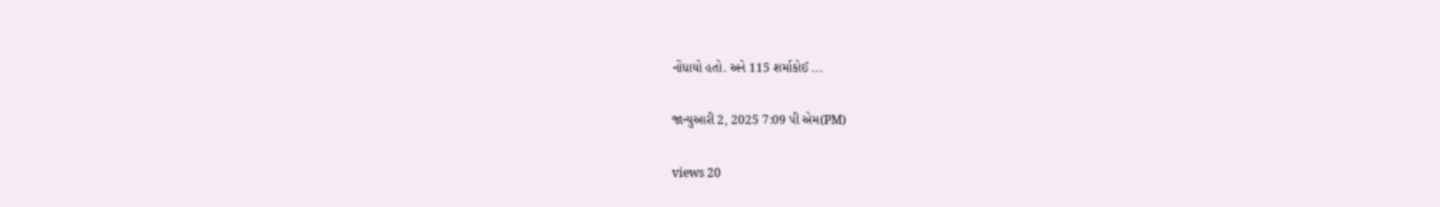નોંધાયો હતો. અને 115 શર્માકોઈ ...

જાન્યુઆરી 2, 2025 7:09 પી એમ(PM)

views 20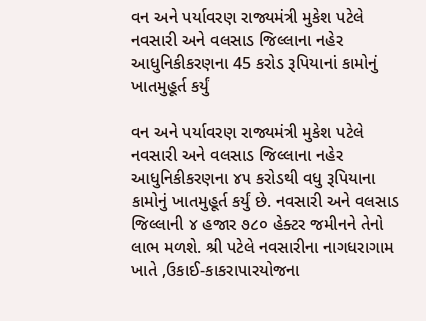વન અને પર્યાવરણ રાજ્યમંત્રી મુકેશ પટેલે નવસારી અને વલસાડ જિલ્લાના નહેર આધુનિકીકરણના 45 કરોડ રૂપિયાનાં કામોનું ખાતમુહૂર્ત કર્યું

વન અને પર્યાવરણ રાજ્યમંત્રી મુકેશ પટેલે  નવસારી અને વલસાડ જિલ્લાના નહેર આધુનિકીકરણના ૪૫ કરોડથી વધુ રૂપિયાના કામોનું ખાતમુહૂર્ત કર્યું છે. નવસારી અને વલસાડ જિલ્લાની ૪ હજાર ૭૮૦ હેક્ટર જમીનને તેનો  લાભ મળશે. શ્રી પટેલે નવસારીના નાગધરાગામ ખાતે ,ઉકાઈ-કાકરાપારયોજના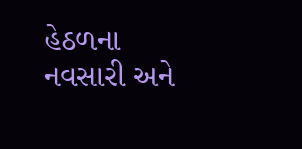હેઠળના નવસારી અને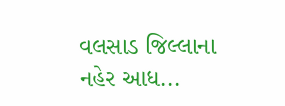વલસાડ જિલ્લાના નહેર આધ...